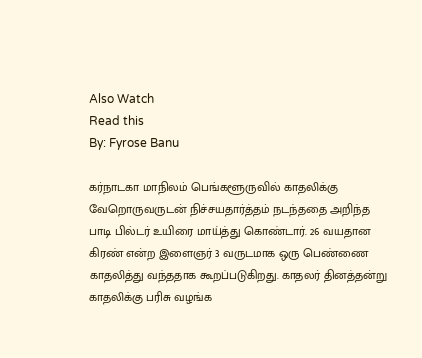Also Watch
Read this
By: Fyrose Banu

கர்நாடகா மாநிலம் பெங்களூருவில் காதலிக்கு வேறொருவருடன் நிச்சயதார்த்தம் நடந்ததை அறிந்த பாடி பில்டர் உயிரை மாய்த்து கொண்டார். 26 வயதான கிரண் என்ற இளைஞர் 3 வருடமாக ஒரு பெண்ணை காதலித்து வந்ததாக கூறப்படுகிறது. காதலர் தினத்தன்று காதலிக்கு பரிசு வழங்க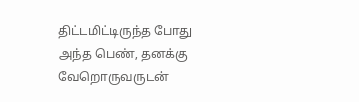திட்டமிட்டிருந்த போது அந்த பெண், தனக்கு வேறொருவருடன்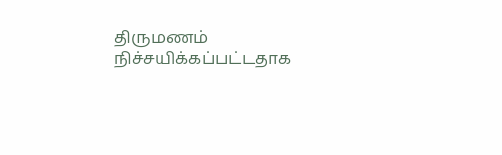திருமணம் நிச்சயிக்கப்பட்டதாக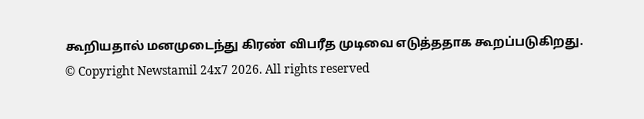கூறியதால் மனமுடைந்து கிரண் விபரீத முடிவை எடுத்ததாக கூறப்படுகிறது.
© Copyright Newstamil 24x7 2026. All rights reserved